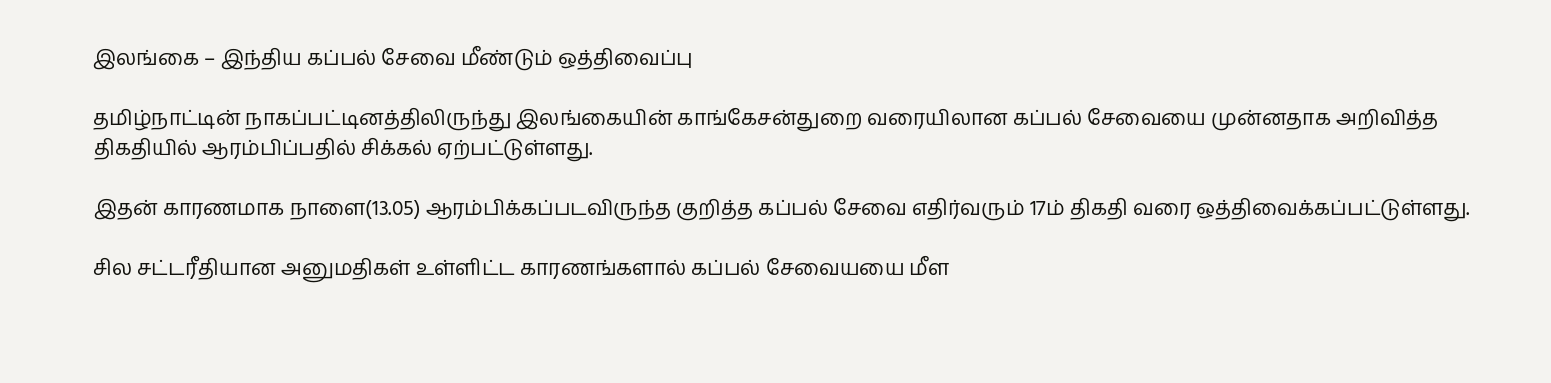இலங்கை – இந்திய கப்பல் சேவை மீண்டும் ஒத்திவைப்பு

தமிழ்நாட்டின் நாகப்பட்டினத்திலிருந்து இலங்கையின் காங்கேசன்துறை வரையிலான கப்பல் சேவையை முன்னதாக அறிவித்த திகதியில் ஆரம்பிப்பதில் சிக்கல் ஏற்பட்டுள்ளது.

இதன் காரணமாக நாளை(13.05) ஆரம்பிக்கப்படவிருந்த குறித்த கப்பல் சேவை எதிர்வரும் 17ம் திகதி வரை ஒத்திவைக்கப்பட்டுள்ளது.

சில சட்டரீதியான அனுமதிகள் உள்ளிட்ட காரணங்களால் கப்பல் சேவையயை மீள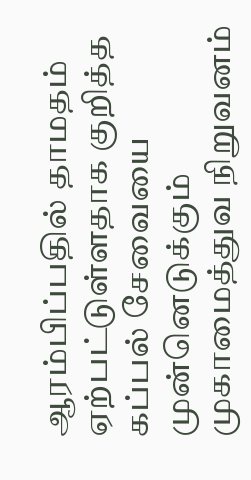ஆரம்பிப்பதில் தாமதம் ஏற்பட்டுள்ளதாக குறித்த கப்பல் சேவையை முன்னெடுக்கும் முகாமைத்துவ நிறுவனம்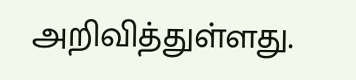அறிவித்துள்ளது.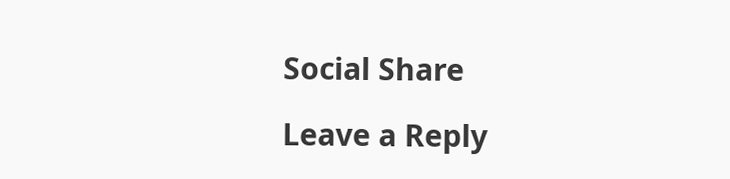Social Share

Leave a Reply